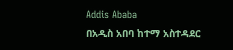Addis Ababa
በአዲስ አበባ ከተማ አስተዳደር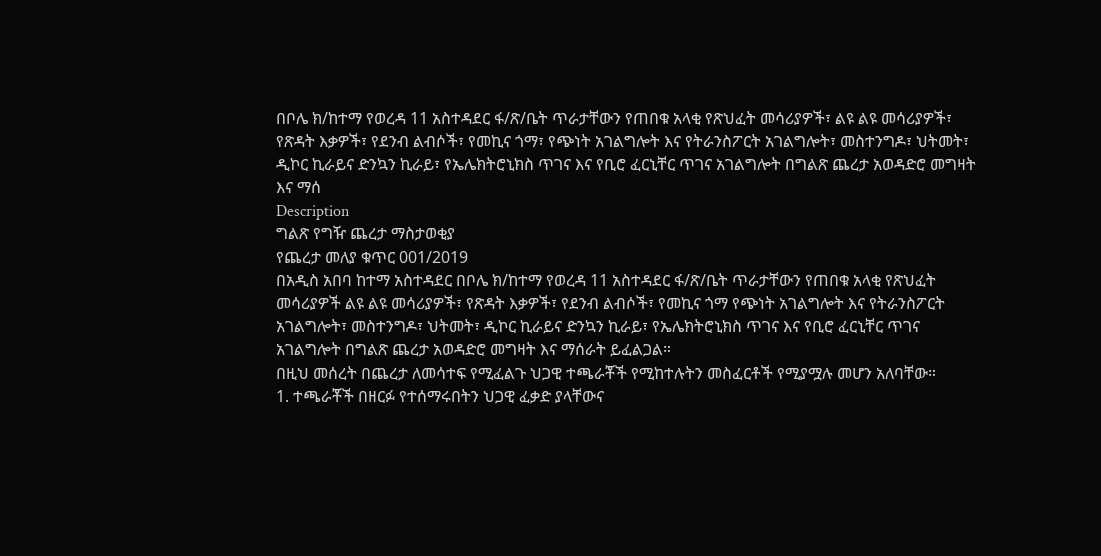በቦሌ ክ/ከተማ የወረዳ 11 አስተዳደር ፋ/ጽ/ቤት ጥራታቸውን የጠበቁ አላቂ የጽህፈት መሳሪያዎች፣ ልዩ ልዩ መሳሪያዎች፣ የጽዳት እቃዎች፣ የደንብ ልብሶች፣ የመኪና ጎማ፣ የጭነት አገልግሎት እና የትራንስፖርት አገልግሎት፣ መስተንግዶ፣ ህትመት፣ ዲኮር ኪራይና ድንኳን ኪራይ፣ የኤሌክትሮኒክስ ጥገና እና የቢሮ ፈርኒቸር ጥገና አገልግሎት በግልጽ ጨረታ አወዳድሮ መግዛት እና ማሰ
Description
ግልጽ የግዥ ጨረታ ማስታወቂያ
የጨረታ መለያ ቁጥር 001/2019
በአዲስ አበባ ከተማ አስተዳደር በቦሌ ክ/ከተማ የወረዳ 11 አስተዳደር ፋ/ጽ/ቤት ጥራታቸውን የጠበቁ አላቂ የጽህፈት መሳሪያዎች ልዩ ልዩ መሳሪያዎች፣ የጽዳት እቃዎች፣ የደንብ ልብሶች፣ የመኪና ጎማ የጭነት አገልግሎት እና የትራንስፖርት አገልግሎት፣ መስተንግዶ፣ ህትመት፣ ዲኮር ኪራይና ድንኳን ኪራይ፣ የኤሌክትሮኒክስ ጥገና እና የቢሮ ፈርኒቸር ጥገና አገልግሎት በግልጽ ጨረታ አወዳድሮ መግዛት እና ማሰራት ይፈልጋል።
በዚህ መሰረት በጨረታ ለመሳተፍ የሚፈልጉ ህጋዊ ተጫራቾች የሚከተሉትን መስፈርቶች የሚያሟሉ መሆን አለባቸው።
1. ተጫራቾች በዘርፉ የተሰማሩበትን ህጋዊ ፈቃድ ያላቸውና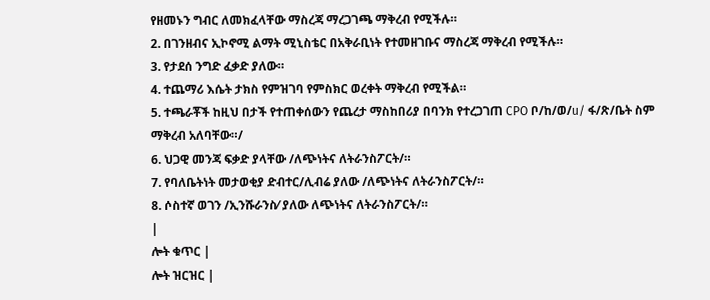የዘመኑን ግብር ለመክፈላቸው ማስረጃ ማረጋገጫ ማቅረብ የሚችሉ።
2. በገንዘብና ኢኮኖሚ ልማት ሚኒስቴር በአቅራቢነት የተመዘገቡና ማስረጃ ማቅረብ የሚችሉ።
3. የታደሰ ንግድ ፈቃድ ያለው።
4. ተጨማሪ እሴት ታክስ የምዝገባ የምስክር ወረቀት ማቅረብ የሚችል።
5. ተጫራቾች ከዚህ በታች የተጠቀሰውን የጨረታ ማስከበሪያ በባንክ የተረጋገጠ CPO ቦ/ከ/ወ/u/ ፋ/ጽ/ቤት ስም ማቅረብ አለባቸው።/
6. ህጋዊ መንጃ ፍቃድ ያላቸው /ለጭነትና ለትራንስፖርት/።
7. የባለቤትነት መታወቂያ ድብተር/ሊብሬ ያለው /ለጭነትና ለትራንስፖርት/።
8. ሶስተኛ ወገን /ኢንሹራንስ⁄ ያለው ለጭነትና ለትራንስፖርት/።
|
ሎት ቁጥር |
ሎት ዝርዝር |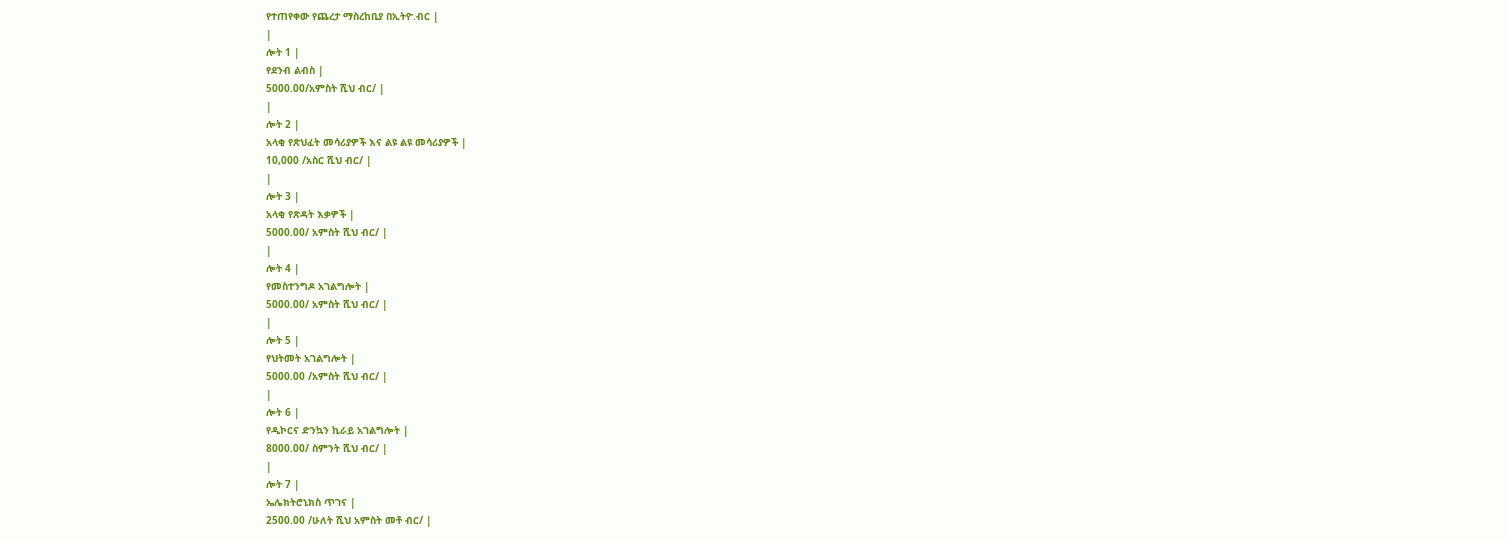የተጠየቀው የጨረታ ማስረከቢያ በኢትዮ.ብር |
|
ሎት 1 |
የደንብ ልብስ |
5000.00/አምስት ሺህ ብር/ |
|
ሎት 2 |
አላቂ የጽህፈት መሳሪያዎች እና ልዩ ልዩ መሳሪያዎች |
10,000 /አስር ሺህ ብር/ |
|
ሎት 3 |
አላቂ የጽዳት እቃዎች |
5000.00/ አምስት ሺህ ብር/ |
|
ሎት 4 |
የመስተንግዶ አገልግሎት |
5000.00/ አምስት ሺህ ብር/ |
|
ሎት 5 |
የህትመት አገልግሎት |
5000.00 /አምስት ሺህ ብር/ |
|
ሎት 6 |
የዲኮርና ድንኳን ኪራይ አገልግሎት |
8000.00/ ስምንት ሺህ ብር/ |
|
ሎት 7 |
ኤሌክትሮኒክስ ጥገና |
2500.00 /ሁለት ሺህ አምስት መቶ ብር/ |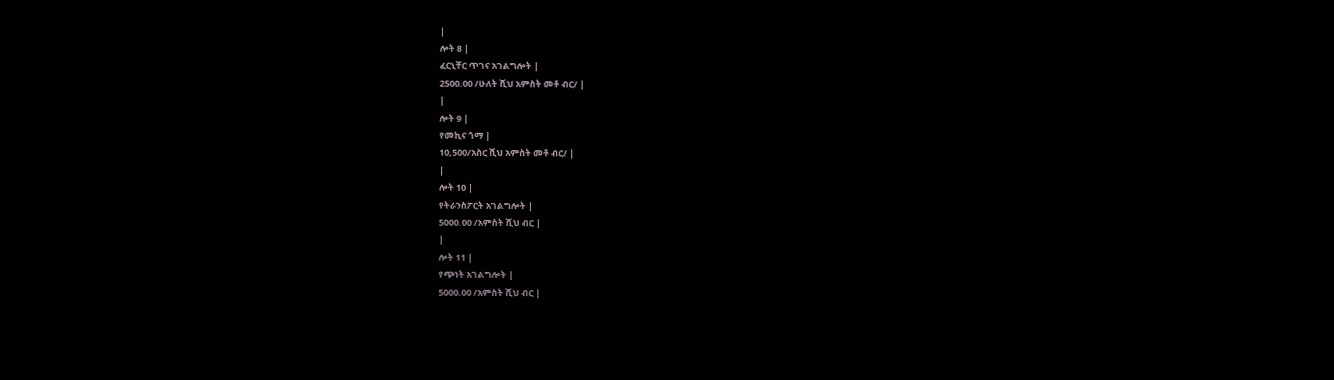|
ሎት 8 |
ፈርኒቸር ጥገና አገልግሎት |
2500.00 /ሁለት ሺህ አምስት መቶ ብር/ |
|
ሎት 9 |
የመኪና ጎማ |
10,500/አስር ሺህ አምስት መቶ ብር/ |
|
ሎት 10 |
የትራንስፖርት አገልግሎት |
5000.00 /አምስት ሺህ ብር |
|
ሎት 11 |
የጭነት አገልግሎት |
5000.00 /አምስት ሺህ ብር |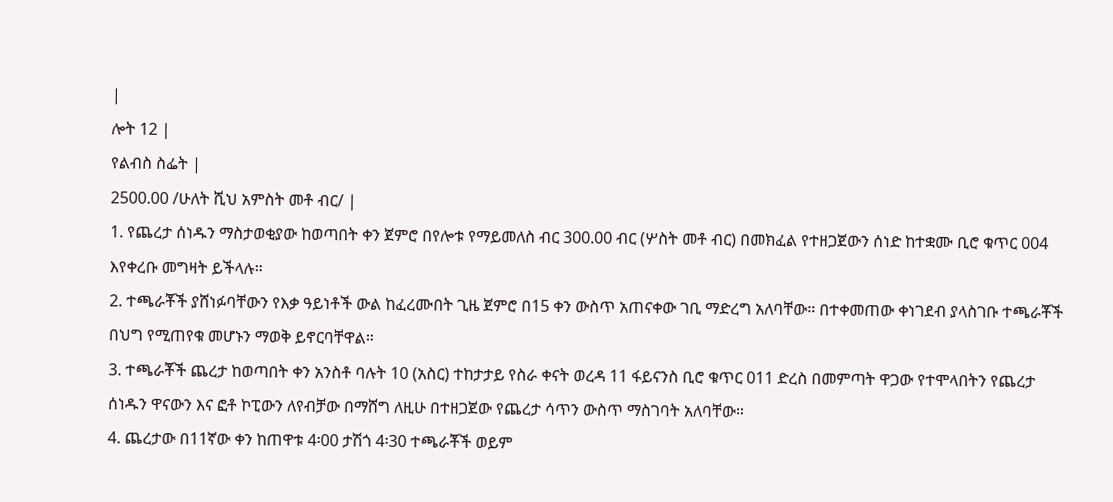|
ሎት 12 |
የልብስ ስፌት |
2500.00 /ሁለት ሺህ አምስት መቶ ብር/ |
1. የጨረታ ሰነዱን ማስታወቂያው ከወጣበት ቀን ጀምሮ በየሎቱ የማይመለስ ብር 300.00 ብር (ሦስት መቶ ብር) በመክፈል የተዘጋጀውን ሰነድ ከተቋሙ ቢሮ ቁጥር 004 እየቀረቡ መግዛት ይችላሉ።
2. ተጫራቾች ያሸነፉባቸውን የእቃ ዓይነቶች ውል ከፈረሙበት ጊዜ ጀምሮ በ15 ቀን ውስጥ አጠናቀው ገቢ ማድረግ አለባቸው። በተቀመጠው ቀነገደብ ያላስገቡ ተጫራቾች በህግ የሚጠየቁ መሆኑን ማወቅ ይኖርባቸዋል።
3. ተጫራቾች ጨረታ ከወጣበት ቀን አንስቶ ባሉት 10 (አስር) ተከታታይ የስራ ቀናት ወረዳ 11 ፋይናንስ ቢሮ ቁጥር 011 ድረስ በመምጣት ዋጋው የተሞላበትን የጨረታ ሰነዱን ዋናውን እና ፎቶ ኮፒውን ለየብቻው በማሸግ ለዚሁ በተዘጋጀው የጨረታ ሳጥን ውስጥ ማስገባት አለባቸው።
4. ጨረታው በ11ኛው ቀን ከጠዋቱ 4፡00 ታሽጎ 4፡30 ተጫራቾች ወይም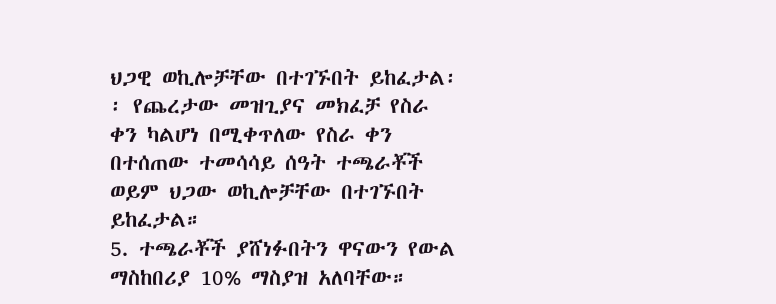ህጋዊ ወኪሎቻቸው በተገኙበት ይከፈታል፡፡ የጨረታው መዝጊያና መክፈቻ የስራ ቀን ካልሆነ በሚቀጥለው የስራ ቀን በተሰጠው ተመሳሳይ ሰዓት ተጫራቾች ወይም ህጋው ወኪሎቻቸው በተገኙበት ይከፈታል።
5. ተጫራቾች ያሸነፉበትን ዋናውን የውል ማስከበሪያ 10% ማስያዝ አለባቸው።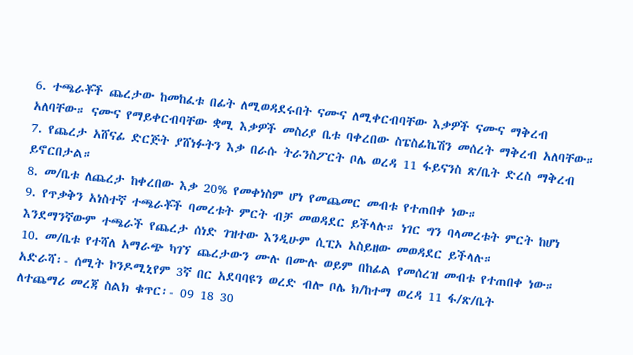6. ተጫራቾች ጨረታው ከመከፈቱ በፊት ለሚወዳደሩበት ናሙና ለሚቀርብባቸው እቃዎች ናሙና ማቅረብ አለባቸው። ናሙና የማይቀርብባቸው ቋሚ እቃዎች መስሪያ ቤቱ ባቀረበው ስፔስፊኬሽን መሰረት ማቅረብ አለባቸው።
7. የጨረታ አሸናፊ ድርጅት ያሸነፉትን እቃ በራሱ ትራንስፖርት ቦሌ ወረዳ 11 ፋይናንስ ጽ/ቤት ድረስ ማቅረብ ይኖርበታል።
8. መ/ቤቱ ለጨረታ ከቀረበው እቃ 20% የመቀነስም ሆነ የመጨመር መብቱ የተጠበቀ ነው።
9. የጥቃቅን አነስተኛ ተጫራቾች ባመረቱት ምርት ብቻ መወዳደር ይችላሉ። ነገር ግን ባላመረቱት ምርት ከሆነ እንደማንኛውም ተጫራች የጨረታ ሰነድ ገዝተው እንዲሁም ሲፒኦ አስይዘው መወዳደር ይችላሉ።
10. መ/ቤቱ የተሻለ አማራጭ ካገኘ ጨረታውን ሙሉ በሙሉ ወይም በከፊል የመሰረዝ መብቱ የተጠበቀ ነው።
አድራሻ፡- ሰሚት ኮንዶሚኒየም 3ኛ በር አደባባዩን ወረድ ብሎ ቦሌ ክ/ከተማ ወረዳ 11 ፋ/ጽ/ቤት
ለተጨማሪ መረጃ ስልክ ቁጥር፡- 09 18 30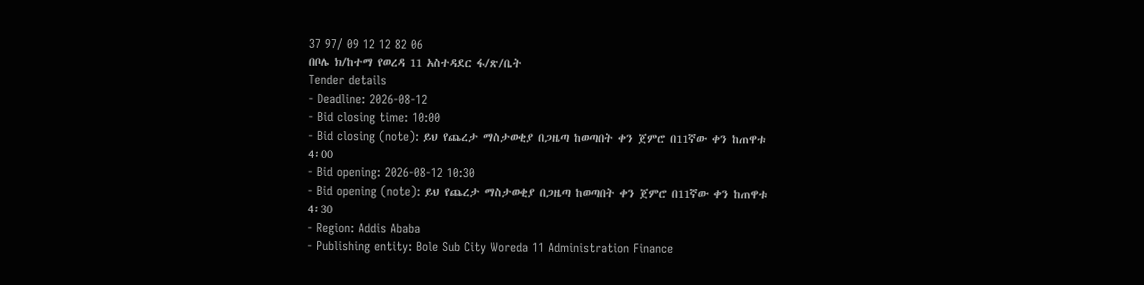37 97/ 09 12 12 82 06
በቦሌ ክ/ከተማ የወረዳ 11 አስተዳደር ፋ/ጽ/ቤት
Tender details
- Deadline: 2026-08-12
- Bid closing time: 10:00
- Bid closing (note): ይህ የጨረታ ማስታወቂያ በጋዜጣ ከወጣበት ቀን ጀምሮ በ11ኛው ቀን ከጠዋቱ 4፡00
- Bid opening: 2026-08-12 10:30
- Bid opening (note): ይህ የጨረታ ማስታወቂያ በጋዜጣ ከወጣበት ቀን ጀምሮ በ11ኛው ቀን ከጠዋቱ 4፡30
- Region: Addis Ababa
- Publishing entity: Bole Sub City Woreda 11 Administration Finance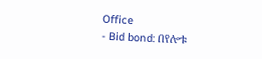Office
- Bid bond: በየሎቱ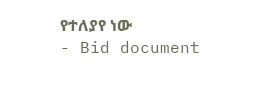የተለያየ ነው
- Bid document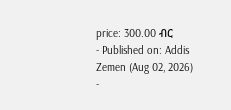price: 300.00 ብር
- Published on: Addis Zemen (Aug 02, 2026)
-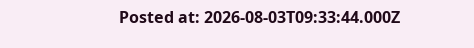Posted at: 2026-08-03T09:33:44.000Z